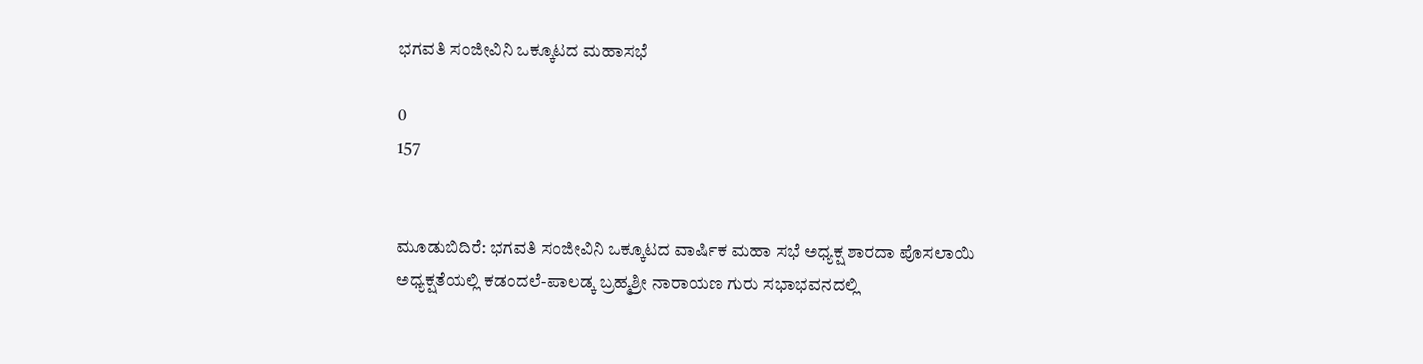ಭಗವತಿ ಸಂಜೀವಿನಿ ಒಕ್ಕೂಟದ ಮಹಾಸಭೆ

0
157


ಮೂಡುಬಿದಿರೆ: ಭಗವತಿ ಸಂಜೀವಿನಿ ಒಕ್ಕೂಟದ ವಾರ್ಷಿಕ ಮಹಾ ಸಭೆ ಅಧ್ಯಕ್ಷ ಶಾರದಾ ಪೊಸಲಾಯಿ ಅಧ್ಯಕ್ಷತೆಯಲ್ಲಿ ಕಡಂದಲೆ-ಪಾಲಡ್ಕ ಬ್ರಹ್ಮಶ್ರೀ ನಾರಾಯಣ ಗುರು ಸಭಾಭವನದಲ್ಲಿ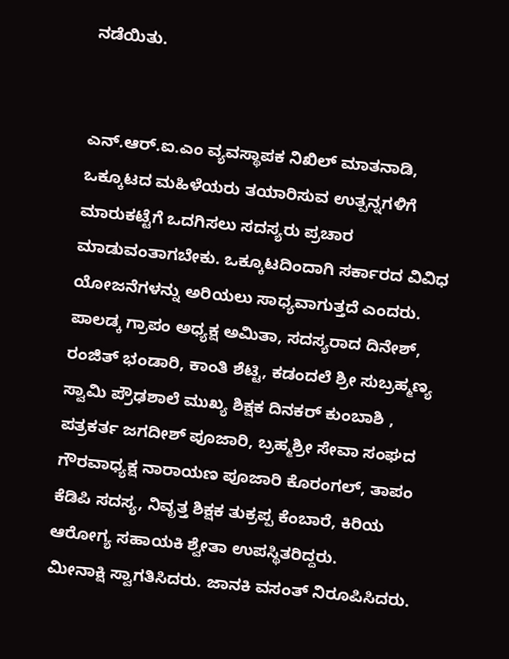ನಡೆಯಿತು.


ಎನ್.ಆರ್.ಐ.ಎಂ ವ್ಯವಸ್ಥಾಪಕ ನಿಖಿಲ್ ಮಾತನಾಡಿ, ಒಕ್ಕೂಟದ ಮಹಿಳೆಯರು ತಯಾರಿಸುವ ಉತ್ಪನ್ನಗಳಿಗೆ ಮಾರುಕಟ್ಟೆಗೆ ಒದಗಿಸಲು ಸದಸ್ಯರು ಪ್ರಚಾರ ಮಾಡುವಂತಾಗಬೇಕು. ಒಕ್ಕೂಟದಿಂದಾಗಿ ಸರ್ಕಾರದ ವಿವಿಧ ಯೋಜನೆಗಳನ್ನು ಅರಿಯಲು ಸಾಧ್ಯವಾಗುತ್ತದೆ ಎಂದರು.
ಪಾಲಡ್ಕ ಗ್ರಾಪಂ ಅಧ್ಯಕ್ಷ ಅಮಿತಾ, ಸದಸ್ಯರಾದ ದಿನೇಶ್, ರಂಜಿತ್ ಭಂಡಾರಿ, ಕಾಂತಿ ಶೆಟ್ಟಿ, ಕಡಂದಲೆ ಶ್ರೀ ಸುಬ್ರಹ್ಮಣ್ಯ ಸ್ವಾಮಿ ಪ್ರೌಢಶಾಲೆ ಮುಖ್ಯ ಶಿಕ್ಷಕ ದಿನಕರ್ ಕುಂಬಾಶಿ , ಪತ್ರಕರ್ತ ಜಗದೀಶ್ ಪೂಜಾರಿ, ಬ್ರಹ್ಮಶ್ರೀ ಸೇವಾ ಸಂಘದ ಗೌರವಾಧ್ಯಕ್ಷ ನಾರಾಯಣ ಪೂಜಾರಿ ಕೊರಂಗಲ್, ತಾಪಂ ಕೆಡಿಪಿ ಸದಸ್ಯ, ನಿವೃತ್ತ ಶಿಕ್ಷಕ ತುಕ್ರಪ್ಪ ಕೆಂಬಾರೆ, ಕಿರಿಯ ಆರೋಗ್ಯ ಸಹಾಯಕಿ ಶ್ವೇತಾ ಉಪಸ್ಥಿತರಿದ್ದರು.
ಮೀನಾಕ್ಷಿ ಸ್ವಾಗತಿಸಿದರು. ಜಾನಕಿ ವಸಂತ್ ನಿರೂಪಿಸಿದರು.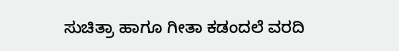ಸುಚಿತ್ರಾ ಹಾಗೂ ಗೀತಾ ಕಡಂದಲೆ ವರದಿ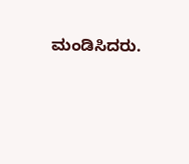ಮಂಡಿಸಿದರು.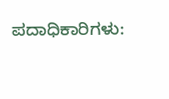ಪದಾಧಿಕಾರಿಗಳು: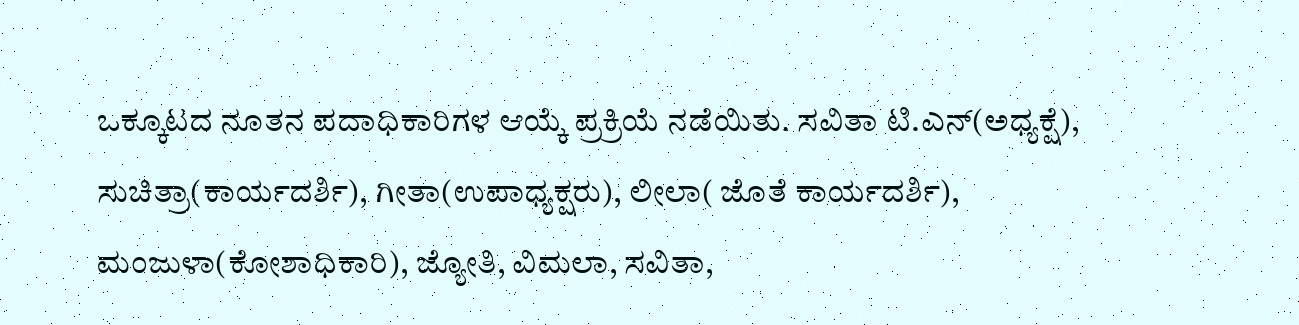ಒಕ್ಕೂಟದ ನೂತನ ಪದಾಧಿಕಾರಿಗಳ ಆಯ್ಕೆ ಪ್ರಕ್ರಿಯೆ ನಡೆಯಿತು. ಸವಿತಾ ಟಿ.ಎನ್(ಅಧ್ಯಕ್ಷೆ), ಸುಚಿತ್ರಾ(ಕಾರ್ಯದರ್ಶಿ), ಗೀತಾ(ಉಪಾಧ್ಯಕ್ಷರು), ಲೀಲಾ( ಜೊತೆ ಕಾರ್ಯದರ್ಶಿ), ಮಂಜುಳಾ(ಕೋಶಾಧಿಕಾರಿ), ಜ್ಯೋತಿ, ವಿಮಲಾ, ಸವಿತಾ,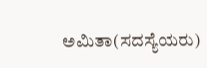ಅಮಿತಾ(ಸದಸ್ಯೆಯರು)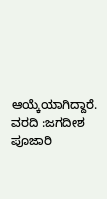ಆಯ್ಕೆಯಾಗಿದ್ದಾರೆ.
ವರದಿ :ಜಗದೀಶ ಪೂಜಾರಿ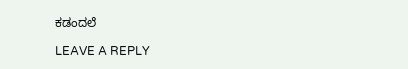ಕಡಂದಲೆ

LEAVE A REPLY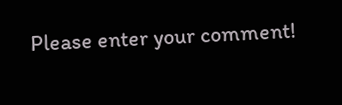Please enter your comment!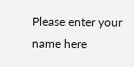Please enter your name here